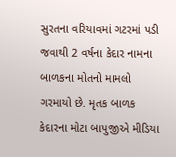સુરતના વરિયાવમાં ગટરમાં પડી જવાથી 2 વર્ષના કેદાર નામના બાળકના મોતનો મામલો ગરમાયો છે. મૃતક બાળક કેદારના મોટા બાપુજીએ મીડિયા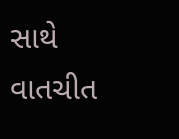સાથે વાતચીત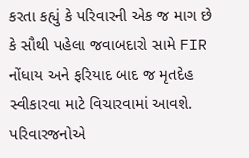કરતા કહ્યું કે પરિવારની એક જ માગ છે કે સૌથી પહેલા જવાબદારો સામે FIR નોંધાય અને ફરિયાદ બાદ જ મૃતદેહ સ્વીકારવા માટે વિચારવામાં આવશે. પરિવારજનોએ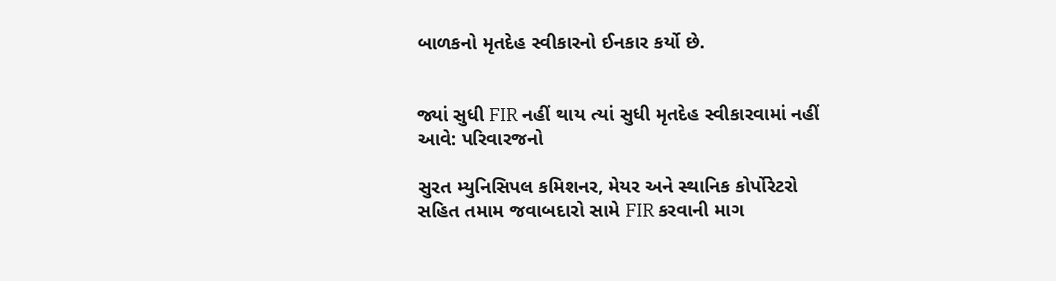બાળકનો મૃતદેહ સ્વીકારનો ઈનકાર કર્યો છે.


જ્યાં સુધી FIR નહીં થાય ત્યાં સુધી મૃતદેહ સ્વીકારવામાં નહીં આવે: પરિવારજનો

સુરત મ્યુનિસિપલ કમિશનર, મેયર અને સ્થાનિક કોર્પોરેટરો સહિત તમામ જવાબદારો સામે FIR કરવાની માગ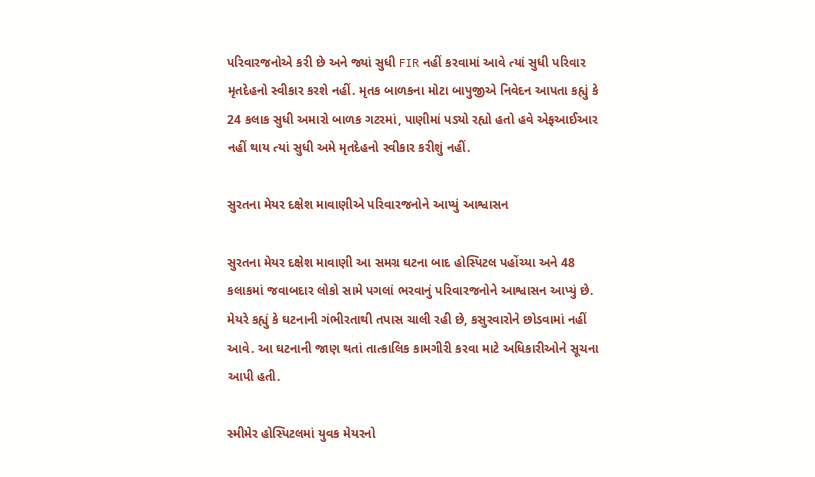પરિવારજનોએ કરી છે અને જ્યાં સુધી FIR નહીં કરવામાં આવે ત્યાં સુધી પરિવાર મૃતદેહનો સ્વીકાર કરશે નહીં. મૃતક બાળકના મોટા બાપુજીએ નિવેદન આપતા કહ્યું કે 24 કલાક સુધી અમારો બાળક ગટરમાં, પાણીમાં પડ્યો રહ્યો હતો હવે એફઆઈઆર નહીં થાય ત્યાં સુધી અમે મૃતદેહનો સ્વીકાર કરીશું નહીં.

સુરતના મેયર દક્ષેશ માવાણીએ પરિવારજનોને આપ્યું આશ્વાસન

સુરતના મેયર દક્ષેશ માવાણી આ સમગ્ર ઘટના બાદ હોસ્પિટલ પહોંચ્યા અને 48 કલાકમાં જવાબદાર લોકો સામે પગલાં ભરવાનું પરિવારજનોને આશ્વાસન આપ્યું છે. મેયરે કહ્યું કે ઘટનાની ગંભીરતાથી તપાસ ચાલી રહી છે, કસુરવારોને છોડવામાં નહીં આવે. આ ઘટનાની જાણ થતાં તાત્કાલિક કામગીરી કરવા માટે અધિકારીઓને સૂચના આપી હતી.

સ્મીમેર હોસ્પિટલમાં યુવક મેયરનો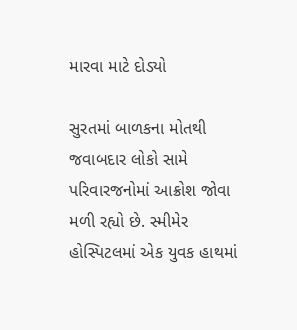મારવા માટે દોડ્યો

સુરતમાં બાળકના મોતથી જવાબદાર લોકો સામે પરિવારજનોમાં આક્રોશ જોવા મળી રહ્યો છે. સ્મીમેર હોસ્પિટલમાં એક યુવક હાથમાં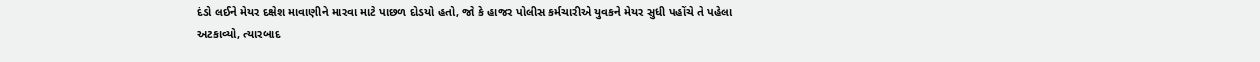દંડો લઈને મેયર દક્ષેશ માવાણીને મારવા માટે પાછળ દોડયો હતો, જો કે હાજર પોલીસ કર્મચારીએ યુવકને મેયર સુધી પહોંચે તે પહેલા અટકાવ્યો, ત્યારબાદ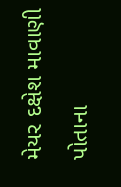મેયર દક્ષેશ માવાણી પોતાના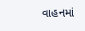વાહનમાં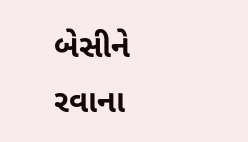બેસીને રવાના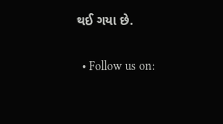થઈ ગયા છે.


  • Follow us on: